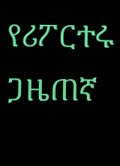የሪፖርተሩ ጋዜጠኛ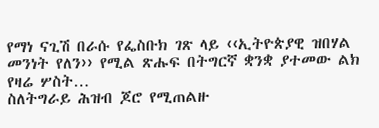የማነ ናጊሽ በራሱ የፌስቡክ ገጽ ላይ ‹‹ኢትዮጵያዊ ዝበሃል መንነት የለን›› የሚል ጽሑፍ በትግርኛ ቋንቋ ያተመው ልክ የዛሬ ሦስት…
ስለትግራይ ሕዝብ ጆሮ የሚጠልዙ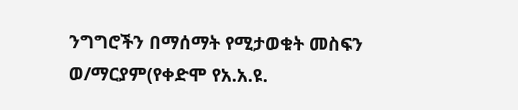ንግግሮችን በማሰማት የሚታወቁት መስፍን ወ/ማርያም(የቀድሞ የአ.አ.ዩ.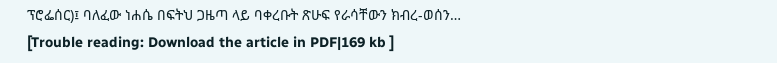ፕሮፌሰር)፤ ባለፈው ነሐሴ በፍትህ ጋዜጣ ላይ ባቀረቡት ጽሁፍ የራሳቸውን ክብረ-ወሰን…
[Trouble reading: Download the article in PDF|169 kb ]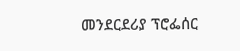መንደርደሪያ ፕሮፌሰር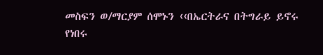መስፍን ወ/ማርያም ሰሞኑን ‹‹በኤርትራና በትግራይ ይኖሩ የነበሩ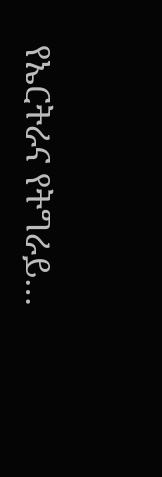የኤርትራና የትግራይ…